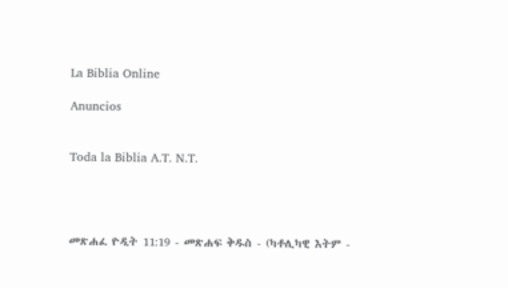La Biblia Online

Anuncios


Toda la Biblia A.T. N.T.




መጽሐፈ ዮዲት 11:19 - መጽሐፍ ቅዱስ - (ካቶሊካዊ እትም -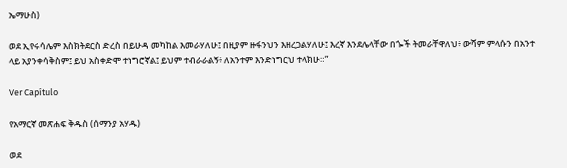ኤማሁስ)

ወደ ኢየሩሳሌም እስክትደርስ ድረስ በይሁዳ መካከል እመራሃለሁ፤ በዚያም ዙፋንህን እዘረጋልሃለሁ፤ እረኛ እንደሌላቸው በጐች ትመራቸዋለህ፥ ውሻም ምላሱን በአንተ ላይ አያንቀሳቅስም፤ ይህ አስቀድሞ ተነግሮኛል፤ ይህም ተብራራልኝ፥ ለአንተም እንድነግርህ ተላክሁ።”

Ver Capítulo

የአማርኛ መጽሐፍ ቅዱስ (ሰማንያ አሃዱ)

ወደ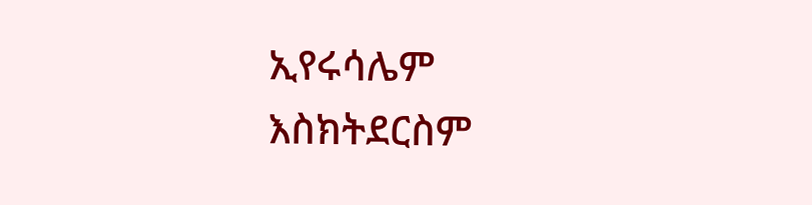ኢየሩሳሌም እስክትደርስም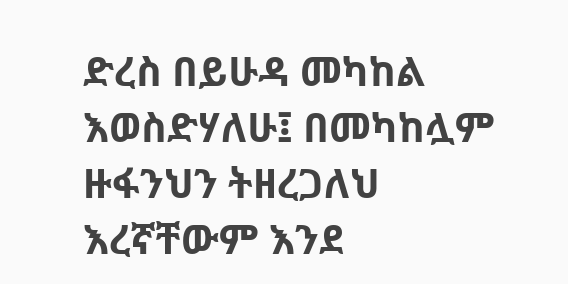ድረስ በይሁዳ መካከል እወስድሃለሁ፤ በመካከሏም ዙፋንህን ትዘረጋለህ እረኛቸውም እንደ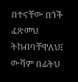በተናቸው በጎች ፈጽመህ ትከብባቸዋለህ፤ ውሻም በፊትህ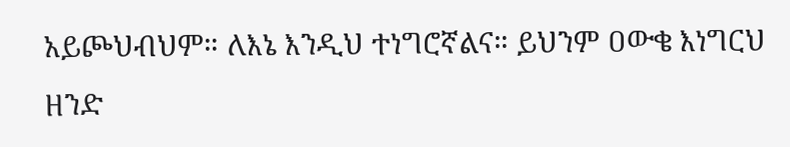አይጮህብህም። ለእኔ እንዲህ ተነግሮኛልና። ይህንም ዐውቄ እነግርህ ዘንድ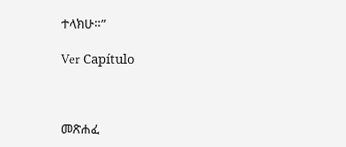ተላክሁ።”

Ver Capítulo



መጽሐፈ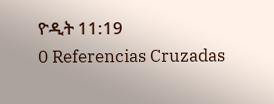ዮዲት 11:19
0 Referencias Cruzadas